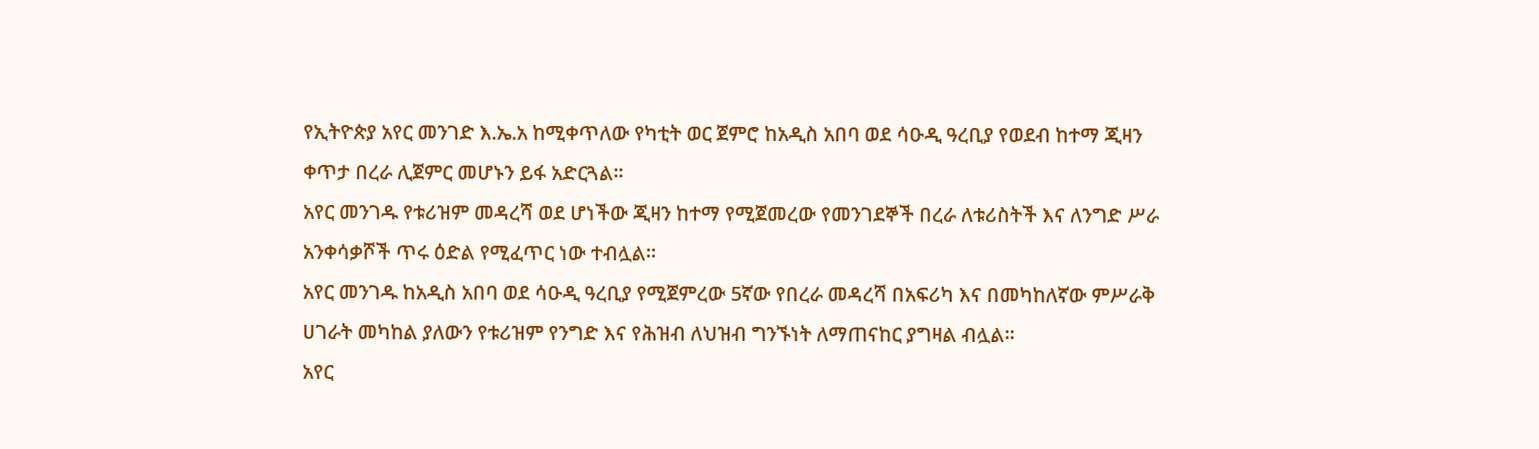የኢትዮጵያ አየር መንገድ እ.ኤ.አ ከሚቀጥለው የካቲት ወር ጀምሮ ከአዲስ አበባ ወደ ሳዑዲ ዓረቢያ የወደብ ከተማ ጂዛን ቀጥታ በረራ ሊጀምር መሆኑን ይፋ አድርጓል።
አየር መንገዱ የቱሪዝም መዳረሻ ወደ ሆነችው ጂዛን ከተማ የሚጀመረው የመንገደኞች በረራ ለቱሪስትች እና ለንግድ ሥራ አንቀሳቃሾች ጥሩ ዕድል የሚፈጥር ነው ተብሏል።
አየር መንገዱ ከአዲስ አበባ ወደ ሳዑዲ ዓረቢያ የሚጀምረው 5ኛው የበረራ መዳረሻ በአፍሪካ እና በመካከለኛው ምሥራቅ ሀገራት መካከል ያለውን የቱሪዝም የንግድ እና የሕዝብ ለህዝብ ግንኙነት ለማጠናከር ያግዛል ብሏል።
አየር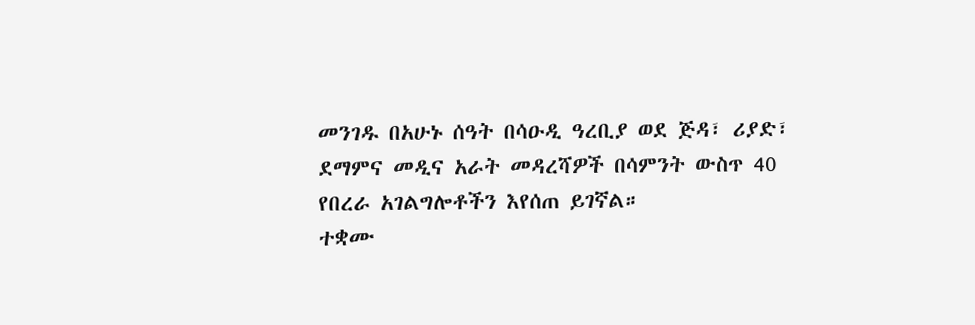መንገዱ በአሁኑ ሰዓት በሳዑዲ ዓረቢያ ወደ ጅዳ፣ ሪያድ፣ ደማምና መዲና አራት መዳረሻዎች በሳምንት ውስጥ 40 የበረራ አገልግሎቶችን እየሰጠ ይገኛል።
ተቋሙ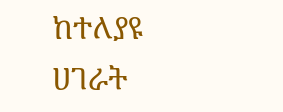ከተለያዩ ሀገራት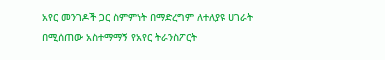አየር መንገዶች ጋር ስምምነት በማድረግም ለተለያዩ ሀገራት በሚሰጠው አስተማማኝ የአየር ትራንስፖርት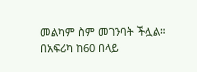መልካም ስም መገንባት ችሏል።
በአፍሪካ ከ60 በላይ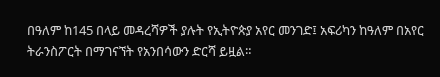በዓለም ከ145 በላይ መዳረሻዎች ያሉት የኢትዮጵያ አየር መንገድ፤ አፍሪካን ከዓለም በአየር ትራንስፖርት በማገናኘት የአንበሳውን ድርሻ ይዟል።